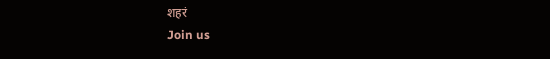शहरं
Join us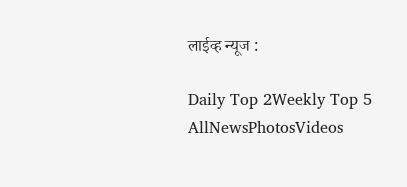लाईव्ह न्यूज :

Daily Top 2Weekly Top 5
AllNewsPhotosVideos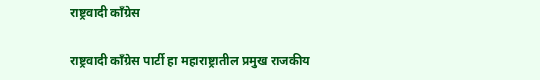राष्ट्रवादी काँग्रेस

राष्ट्रवादी काँग्रेस पार्टी हा महाराष्ट्रातील प्रमुख राजकीय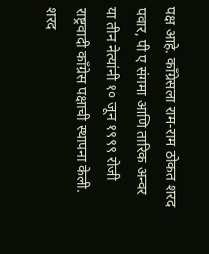पक्ष आहे. काँग्रेसला राम-राम ठोकत शरद पवार, पी ए संगमा आणि तारिक अन्वर या तीन नेत्यांनी १० जून १९९९ रोजी राष्ट्रवादी काँग्रेस पक्षाची स्थापना केली. शरद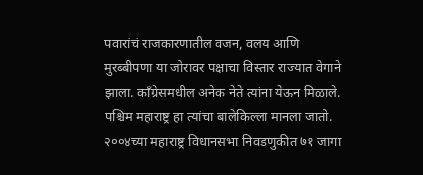पवारांचं राजकारणातील वजन, वलय आणि मुरब्बीपणा या जोरावर पक्षाचा विस्तार राज्यात वेगाने झाला. काँग्रेसमधील अनेक नेते त्यांना येऊन मिळाले. पश्चिम महाराष्ट्र हा त्यांचा बालेकिल्ला मानला जातो. २००४च्या महाराष्ट्र विधानसभा निवडणुकीत ७१ जागा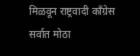मिळवून राष्ट्रवादी काँग्रेस सर्वात मोठा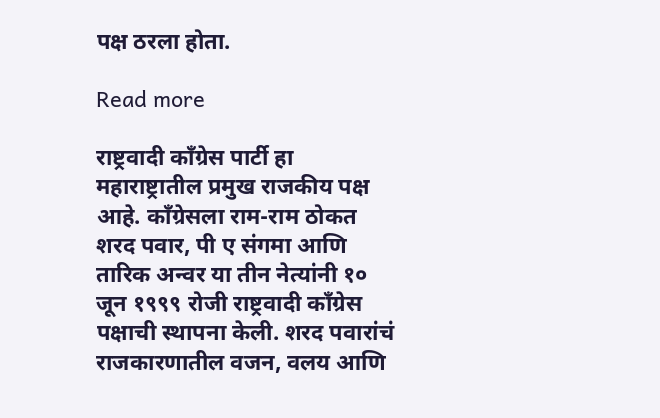पक्ष ठरला होता.

Read more

राष्ट्रवादी काँग्रेस पार्टी हा महाराष्ट्रातील प्रमुख राजकीय पक्ष आहे. काँग्रेसला राम-राम ठोकत शरद पवार, पी ए संगमा आणि तारिक अन्वर या तीन नेत्यांनी १० जून १९९९ रोजी राष्ट्रवादी काँग्रेस पक्षाची स्थापना केली. शरद पवारांचं राजकारणातील वजन, वलय आणि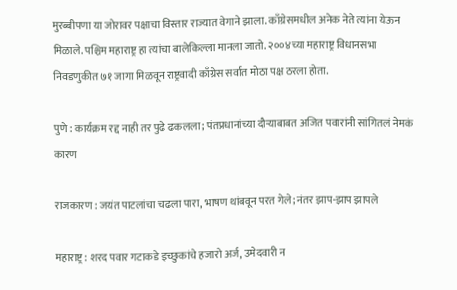मुरब्बीपणा या जोरावर पक्षाचा विस्तार राज्यात वेगाने झाला. काँग्रेसमधील अनेक नेते त्यांना येऊन मिळाले. पश्चिम महाराष्ट्र हा त्यांचा बालेकिल्ला मानला जातो. २००४च्या महाराष्ट्र विधानसभा निवडणुकीत ७१ जागा मिळवून राष्ट्रवादी काँग्रेस सर्वात मोठा पक्ष ठरला होता.

पुणे : कार्यक्रम रद्द नाही तर पुढे ढकलला; पंतप्रधानांच्या दौऱ्याबाबत अजित पवारांनी सांगितलं नेमकं कारण

राजकारण : जयंत पाटलांचा चढला पारा, भाषण थांबवून परत गेले; नंतर झाप-झाप झापले

महाराष्ट्र : शरद पवार गटाकडे इच्छुकांचे हजारो अर्ज, उमेदवारी न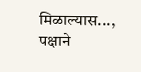मिळाल्यास..., पक्षाने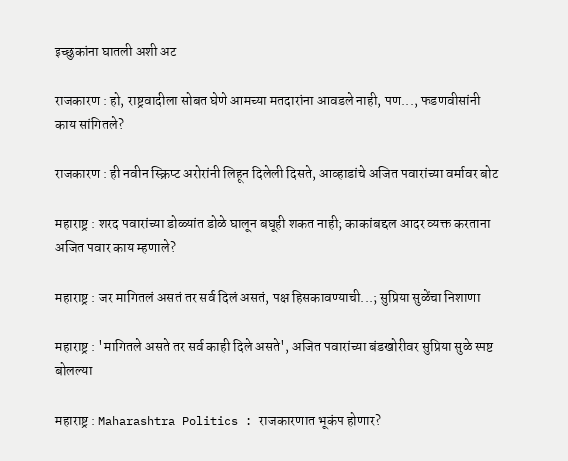इच्छुकांना घातली अशी अट

राजकारण : हो, राष्ट्रवादीला सोबत घेणे आमच्या मतदारांना आवडले नाही, पण..., फडणवीसांनी काय सांगितले?

राजकारण : ही नवीन स्क्रिप्ट अरोरांनी लिहून दिलेली दिसते, आव्हाडांचे अजित पवारांच्या वर्मावर बोट

महाराष्ट्र : शरद पवारांच्या डोळ्यांत डोळे घालून बघूही शकत नाही; काकांबद्दल आदर व्यक्त करताना अजित पवार काय म्हणाले?

महाराष्ट्र : जर मागितलं असतं तर सर्व दिलं असतं, पक्ष हिसकावण्याची...; सुप्रिया सुळेंचा निशाणा

महाराष्ट्र : 'मागितले असते तर सर्व काही दिले असते', अजित पवारांच्या बंडखोरीवर सुप्रिया सुळे स्पष्ट बोलल्या

महाराष्ट्र : Maharashtra Politics : राजकारणात भूकंप होणार?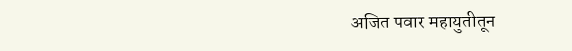अजित पवार महायुतीतून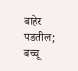बाहेर पडतील; बच्चू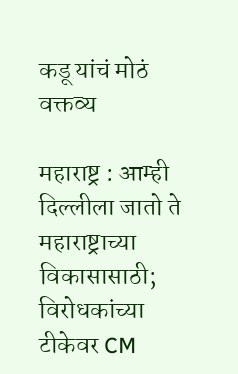कडू यांचं मोठं वक्तव्य

महाराष्ट्र : आम्ही दिल्लीला जातो ते महाराष्ट्राच्या विकासासाठी; विरोधकांच्या टीकेवर CM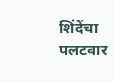शिंदेंचा पलटवार